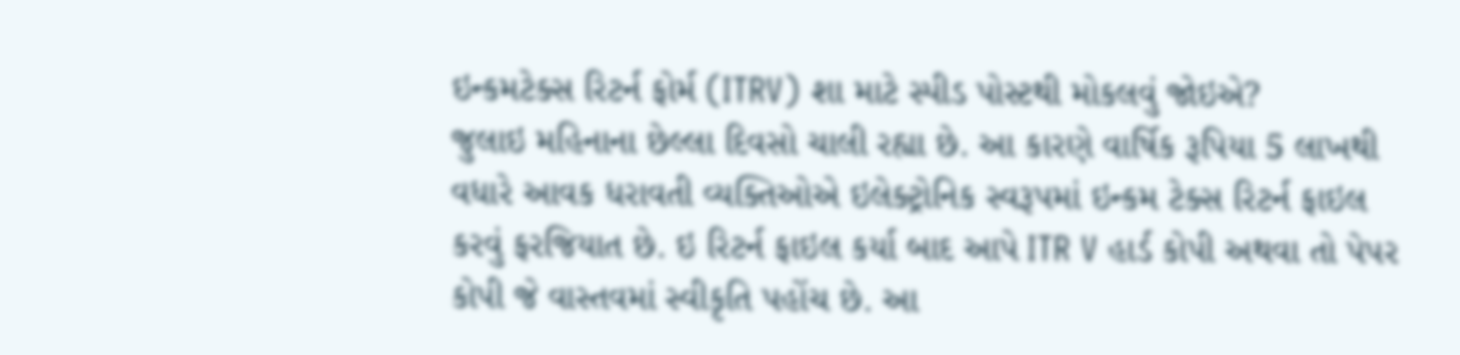ઇન્કમટેક્સ રિટર્ન ફોર્મ (ITRV) શા માટે સ્પીડ પોસ્ટથી મોકલવું જોઇએ?
જુલાઇ મહિનાના છેલ્લા દિવસો ચાલી રહ્યા છે. આ કારણે વાર્ષિક રૂપિયા 5 લાખથી વધારે આવક ધરાવતી વ્યક્તિઓએ ઇલેક્ટ્રોનિક સ્વરૂપમાં ઇન્કમ ટેક્સ રિટર્ન ફાઇલ કરવું ફરજિયાત છે. ઇ રિટર્ન ફાઇલ કર્યા બાદ આપે ITR V હાર્ડ કોપી અથવા તો પેપર કોપી જે વાસ્તવમાં સ્વીકૃતિ પહોંચ છે. આ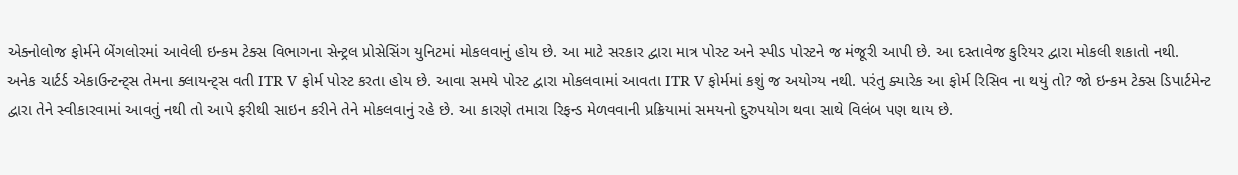એક્નોલોજ ફોર્મને બેંગલોરમાં આવેલી ઇન્કમ ટેક્સ વિભાગના સેન્ટ્રલ પ્રોસેસિંગ યુનિટમાં મોકલવાનું હોય છે. આ માટે સરકાર દ્વારા માત્ર પોસ્ટ અને સ્પીડ પોસ્ટને જ મંજૂરી આપી છે. આ દસ્તાવેજ કુરિયર દ્વારા મોકલી શકાતો નથી.
અનેક ચાર્ટર્ડ એકાઉન્ટન્ટ્સ તેમના ક્લાયન્ટ્સ વતી ITR V ફોર્મ પોસ્ટ કરતા હોય છે. આવા સમયે પોસ્ટ દ્વારા મોકલવામાં આવતા ITR V ફોર્મમાં કશું જ અયોગ્ય નથી. પરંતુ ક્યારેક આ ફોર્મ રિસિવ ના થયું તો? જો ઇન્કમ ટેક્સ ડિપાર્ટમેન્ટ દ્વારા તેને સ્વીકારવામાં આવતું નથી તો આપે ફરીથી સાઇન કરીને તેને મોકલવાનું રહે છે. આ કારણે તમારા રિફન્ડ મેળવવાની પ્રક્રિયામાં સમયનો દુરુપયોગ થવા સાથે વિલંબ પણ થાય છે.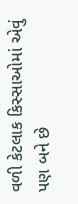વળી કેટલાક કિસ્સાઓમાં એવું પણ બને છે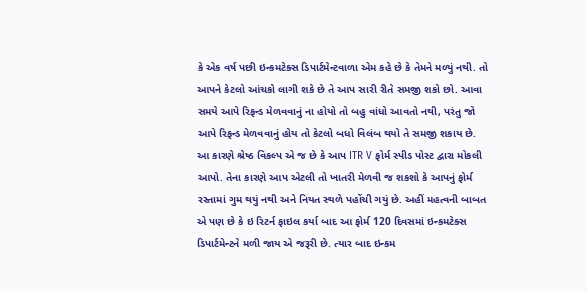કે એક વર્ષ પછી ઇન્કમટેક્સ ડિપાર્ટમેન્ટવાળા એમ કહે છે કે તેમને મળ્યું નથી. તો આપને કેટલો આંચકો લાગી શકે છે તે આપ સારી રીતે સમજી શકો છો. આવા સમયે આપે રિફન્ડ મેળવવાનું ના હોયો તો બહુ વાંધો આવતો નથી, પરંતુ જો આપે રિફન્ડ મેળવવાનું હોય તો કેટલો બધો વિલંબ થયો તે સમજી શકાય છે.
આ કારણે શ્રેષ્ઠ વિકલ્પ એ જ છે કે આપ ITR V ફોર્મ સ્પીડ પોસ્ટ દ્વારા મોકલી આપો. તેના કારણે આપ એટલી તો ખાતરી મેળવી જ શકશો કે આપનું ફોર્મ રસ્તામાં ગુમ થયું નથી અને નિયત સ્થળે પહોંચી ગયું છે. અહીં મહત્વની બાબત એ પણ છે કે ઇ રિટર્ન ફાઇલ કર્યા બાદ આ ફોર્મ 120 દિવસમાં ઇન્કમટેક્સ ડિપાર્ટમેન્ટને મળી જાય એ જરૂરી છે. ત્યાર બાદ ઇન્કમ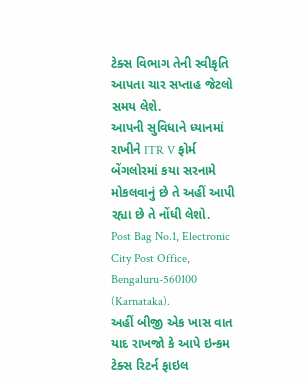ટેક્સ વિભાગ તેની સ્વીકૃતિ આપતા ચાર સપ્તાહ જેટલો સમય લેશે.
આપની સુવિધાને ધ્યાનમાં રાખીને ITR V ફોર્મ બેંગલોરમાં કયા સરનામે મોકલવાનું છે તે અહીં આપી રહ્યા છે તે નોંધી લેશો.
Post Bag No.1, Electronic City Post Office, Bengaluru-560100 (Karnataka).
અહીં બીજી એક ખાસ વાત યાદ રાખજો કે આપે ઇન્કમ ટેક્સ રિટર્ન ફાઇલ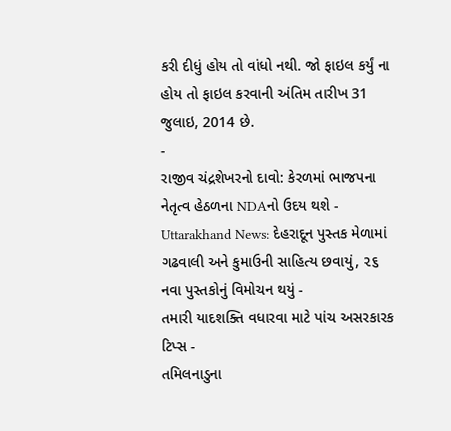કરી દીધું હોય તો વાંધો નથી. જો ફાઇલ કર્યું ના હોય તો ફાઇલ કરવાની અંતિમ તારીખ 31 જુલાઇ, 2014 છે.
-
રાજીવ ચંદ્રશેખરનો દાવો: કેરળમાં ભાજપના નેતૃત્વ હેઠળના NDAનો ઉદય થશે -
Uttarakhand News: દેહરાદૂન પુસ્તક મેળામાં ગઢવાલી અને કુમાઉની સાહિત્ય છવાયું, ૨૬ નવા પુસ્તકોનું વિમોચન થયું -
તમારી યાદશક્તિ વધારવા માટે પાંચ અસરકારક ટિપ્સ -
તમિલનાડુના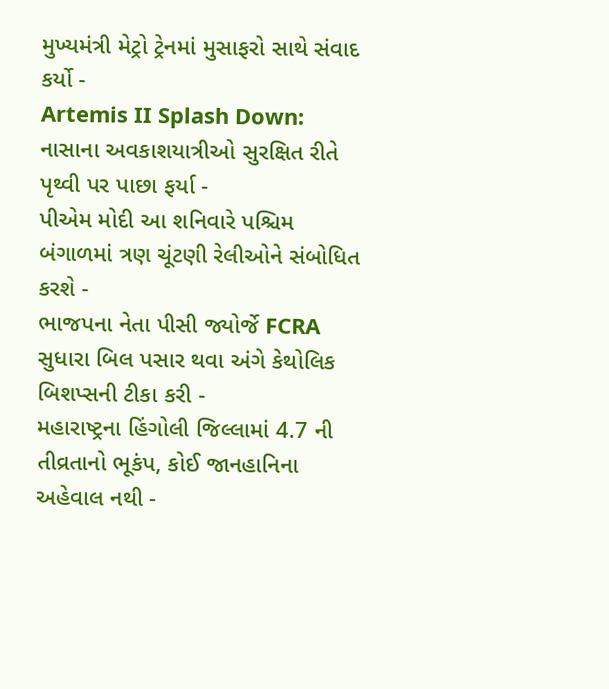મુખ્યમંત્રી મેટ્રો ટ્રેનમાં મુસાફરો સાથે સંવાદ કર્યો -
Artemis II Splash Down: નાસાના અવકાશયાત્રીઓ સુરક્ષિત રીતે પૃથ્વી પર પાછા ફર્યા -
પીએમ મોદી આ શનિવારે પશ્ચિમ બંગાળમાં ત્રણ ચૂંટણી રેલીઓને સંબોધિત કરશે -
ભાજપના નેતા પીસી જ્યોર્જે FCRA સુધારા બિલ પસાર થવા અંગે કેથોલિક બિશપ્સની ટીકા કરી -
મહારાષ્ટ્રના હિંગોલી જિલ્લામાં 4.7 ની તીવ્રતાનો ભૂકંપ, કોઈ જાનહાનિના અહેવાલ નથી -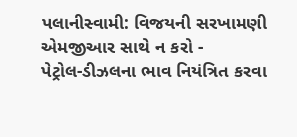પલાનીસ્વામી: વિજયની સરખામણી એમજીઆર સાથે ન કરો -
પેટ્રોલ-ડીઝલના ભાવ નિયંત્રિત કરવા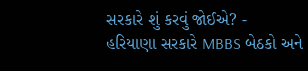સરકારે શું કરવું જોઈએ? -
હરિયાણા સરકારે MBBS બેઠકો અને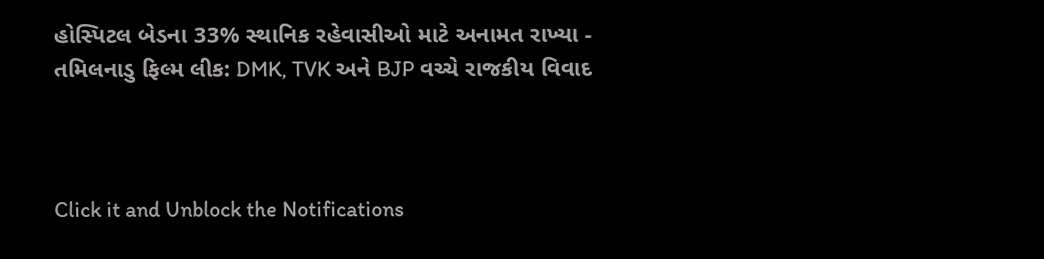હોસ્પિટલ બેડના 33% સ્થાનિક રહેવાસીઓ માટે અનામત રાખ્યા -
તમિલનાડુ ફિલ્મ લીક: DMK, TVK અને BJP વચ્ચે રાજકીય વિવાદ



Click it and Unblock the Notifications